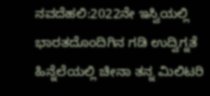ನವದೆಹಲಿ:2022ನೇ ಇಸ್ವಿಯಲ್ಲಿ ಭಾರತದೊಂದಿಗಿನ ಗಡಿ ಉದ್ವಿಗ್ನತೆ ಹಿನ್ನೆಲೆಯಲ್ಲಿ ಚೀನಾ ತನ್ನ ಮಿಲಿಟರಿ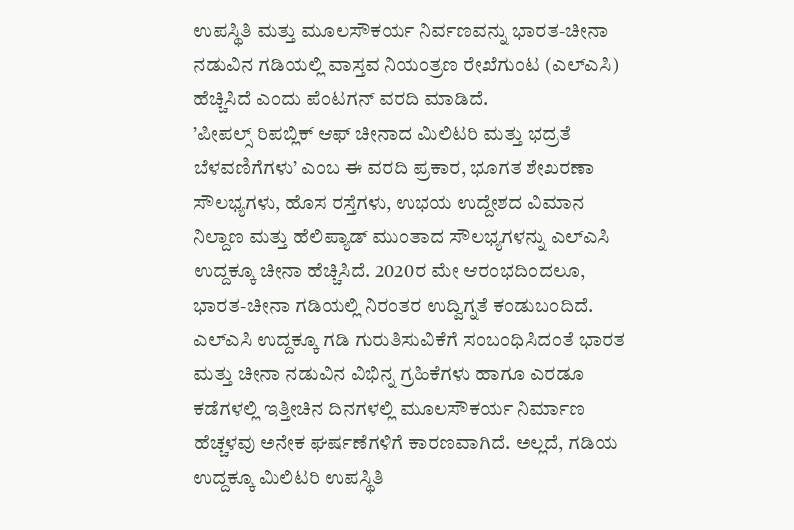ಉಪಸ್ಥಿತಿ ಮತ್ತು ಮೂಲಸೌಕರ್ಯ ನಿರ್ವಣವನ್ನು ಭಾರತ-ಚೀನಾ ನಡುವಿನ ಗಡಿಯಲ್ಲಿ ವಾಸ್ತವ ನಿಯಂತ್ರಣ ರೇಖೆಗುಂಟ (ಎಲ್ಎಸಿ) ಹೆಚ್ಚಿಸಿದೆ ಎಂದು ಪೆಂಟಗನ್ ವರದಿ ಮಾಡಿದೆ.
’ಪೀಪಲ್ಸ್ ರಿಪಬ್ಲಿಕ್ ಆಫ್ ಚೀನಾದ ಮಿಲಿಟರಿ ಮತ್ತು ಭದ್ರತೆ ಬೆಳವಣಿಗೆಗಳು’ ಎಂಬ ಈ ವರದಿ ಪ್ರಕಾರ, ಭೂಗತ ಶೇಖರಣಾ ಸೌಲಭ್ಯಗಳು, ಹೊಸ ರಸ್ತೆಗಳು, ಉಭಯ ಉದ್ದೇಶದ ವಿಮಾನ ನಿಲ್ದಾಣ ಮತ್ತು ಹೆಲಿಪ್ಯಾಡ್ ಮುಂತಾದ ಸೌಲಭ್ಯಗಳನ್ನು ಎಲ್ಎಸಿ ಉದ್ದಕ್ಕೂ ಚೀನಾ ಹೆಚ್ಚಿಸಿದೆ. 2020ರ ಮೇ ಆರಂಭದಿಂದಲೂ, ಭಾರತ-ಚೀನಾ ಗಡಿಯಲ್ಲಿ ನಿರಂತರ ಉದ್ವಿಗ್ನತೆ ಕಂಡುಬಂದಿದೆ. ಎಲ್ಎಸಿ ಉದ್ದಕ್ಕೂ ಗಡಿ ಗುರುತಿಸುವಿಕೆಗೆ ಸಂಬಂಧಿಸಿದಂತೆ ಭಾರತ ಮತ್ತು ಚೀನಾ ನಡುವಿನ ವಿಭಿನ್ನ ಗ್ರಹಿಕೆಗಳು ಹಾಗೂ ಎರಡೂ ಕಡೆಗಳಲ್ಲಿ ಇತ್ತೀಚಿನ ದಿನಗಳಲ್ಲಿ ಮೂಲಸೌಕರ್ಯ ನಿರ್ಮಾಣ ಹೆಚ್ಚಳವು ಅನೇಕ ಘರ್ಷಣೆಗಳಿಗೆ ಕಾರಣವಾಗಿದೆ. ಅಲ್ಲದೆ, ಗಡಿಯ ಉದ್ದಕ್ಕೂ ಮಿಲಿಟರಿ ಉಪಸ್ಥಿತಿ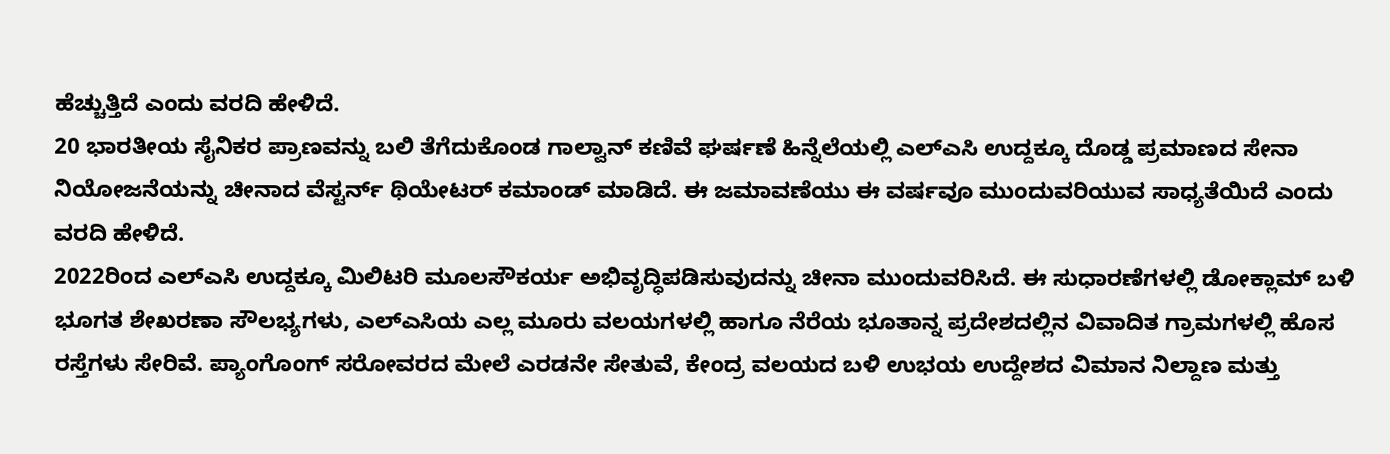ಹೆಚ್ಚುತ್ತಿದೆ ಎಂದು ವರದಿ ಹೇಳಿದೆ.
20 ಭಾರತೀಯ ಸೈನಿಕರ ಪ್ರಾಣವನ್ನು ಬಲಿ ತೆಗೆದುಕೊಂಡ ಗಾಲ್ವಾನ್ ಕಣಿವೆ ಘರ್ಷಣೆ ಹಿನ್ನೆಲೆಯಲ್ಲಿ ಎಲ್ಎಸಿ ಉದ್ದಕ್ಕೂ ದೊಡ್ಡ ಪ್ರಮಾಣದ ಸೇನಾ ನಿಯೋಜನೆಯನ್ನು ಚೀನಾದ ವೆಸ್ಟರ್ನ್ ಥಿಯೇಟರ್ ಕಮಾಂಡ್ ಮಾಡಿದೆ. ಈ ಜಮಾವಣೆಯು ಈ ವರ್ಷವೂ ಮುಂದುವರಿಯುವ ಸಾಧ್ಯತೆಯಿದೆ ಎಂದು ವರದಿ ಹೇಳಿದೆ.
2022ರಿಂದ ಎಲ್ಎಸಿ ಉದ್ದಕ್ಕೂ ಮಿಲಿಟರಿ ಮೂಲಸೌಕರ್ಯ ಅಭಿವೃದ್ಧಿಪಡಿಸುವುದನ್ನು ಚೀನಾ ಮುಂದುವರಿಸಿದೆ. ಈ ಸುಧಾರಣೆಗಳಲ್ಲಿ ಡೋಕ್ಲಾಮ್ ಬಳಿ ಭೂಗತ ಶೇಖರಣಾ ಸೌಲಭ್ಯಗಳು, ಎಲ್ಎಸಿಯ ಎಲ್ಲ ಮೂರು ವಲಯಗಳಲ್ಲಿ ಹಾಗೂ ನೆರೆಯ ಭೂತಾನ್ನ ಪ್ರದೇಶದಲ್ಲಿನ ವಿವಾದಿತ ಗ್ರಾಮಗಳಲ್ಲಿ ಹೊಸ ರಸ್ತೆಗಳು ಸೇರಿವೆ. ಪ್ಯಾಂಗೊಂಗ್ ಸರೋವರದ ಮೇಲೆ ಎರಡನೇ ಸೇತುವೆ, ಕೇಂದ್ರ ವಲಯದ ಬಳಿ ಉಭಯ ಉದ್ದೇಶದ ವಿಮಾನ ನಿಲ್ದಾಣ ಮತ್ತು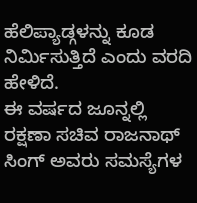ಹೆಲಿಪ್ಯಾಡ್ಗಳನ್ನು ಕೂಡ ನಿರ್ವಿುಸುತ್ತಿದೆ ಎಂದು ವರದಿ ಹೇಳಿದೆ.
ಈ ವರ್ಷದ ಜೂನ್ನಲ್ಲಿ ರಕ್ಷಣಾ ಸಚಿವ ರಾಜನಾಥ್ ಸಿಂಗ್ ಅವರು ಸಮಸ್ಯೆಗಳ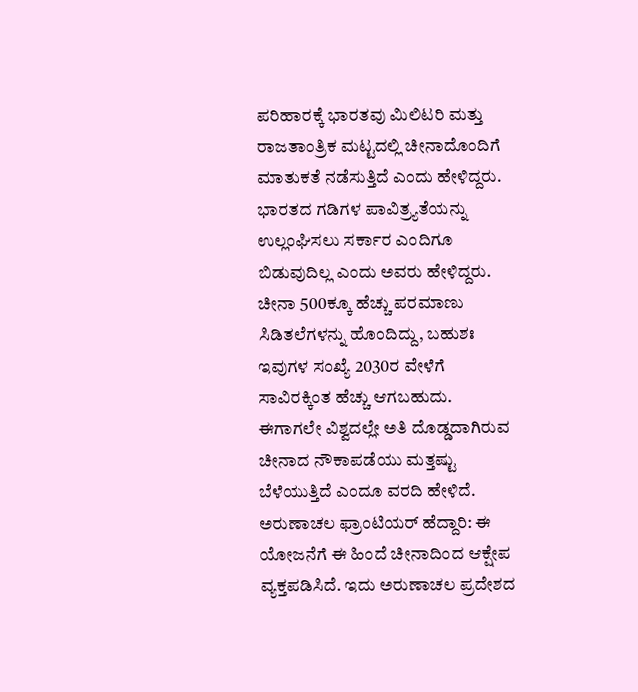ಪರಿಹಾರಕ್ಕೆ ಭಾರತವು ಮಿಲಿಟರಿ ಮತ್ತು ರಾಜತಾಂತ್ರಿಕ ಮಟ್ಟದಲ್ಲಿ ಚೀನಾದೊಂದಿಗೆ ಮಾತುಕತೆ ನಡೆಸುತ್ತಿದೆ ಎಂದು ಹೇಳಿದ್ದರು. ಭಾರತದ ಗಡಿಗಳ ಪಾವಿತ್ರ್ಯತೆಯನ್ನು ಉಲ್ಲಂಘಿಸಲು ಸರ್ಕಾರ ಎಂದಿಗೂ ಬಿಡುವುದಿಲ್ಲ ಎಂದು ಅವರು ಹೇಳಿದ್ದರು.
ಚೀನಾ 500ಕ್ಕೂ ಹೆಚ್ಚು ಪರಮಾಣು ಸಿಡಿತಲೆಗಳನ್ನು ಹೊಂದಿದ್ದು, ಬಹುಶಃ ಇವುಗಳ ಸಂಖ್ಯೆ 2030ರ ವೇಳೆಗೆ ಸಾವಿರಕ್ಕಿಂತ ಹೆಚ್ಚು ಆಗಬಹುದು. ಈಗಾಗಲೇ ವಿಶ್ವದಲ್ಲೇ ಅತಿ ದೊಡ್ಡದಾಗಿರುವ ಚೀನಾದ ನೌಕಾಪಡೆಯು ಮತ್ತಷ್ಟು ಬೆಳೆಯುತ್ತಿದೆ ಎಂದೂ ವರದಿ ಹೇಳಿದೆ.
ಅರುಣಾಚಲ ಫ್ರಾಂಟಿಯರ್ ಹೆದ್ದಾರಿ: ಈ ಯೋಜನೆಗೆ ಈ ಹಿಂದೆ ಚೀನಾದಿಂದ ಆಕ್ಷೇಪ ವ್ಯಕ್ತಪಡಿಸಿದೆ. ಇದು ಅರುಣಾಚಲ ಪ್ರದೇಶದ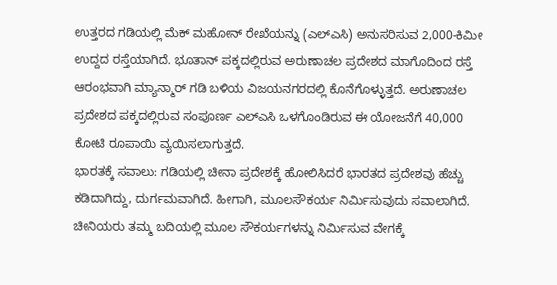ಉತ್ತರದ ಗಡಿಯಲ್ಲಿ ಮೆಕ್ ಮಹೋನ್ ರೇಖೆಯನ್ನು (ಎಲ್ಎಸಿ) ಅನುಸರಿಸುವ 2,000-ಕಿಮೀ ಉದ್ದದ ರಸ್ತೆಯಾಗಿದೆ. ಭೂತಾನ್ ಪಕ್ಕದಲ್ಲಿರುವ ಅರುಣಾಚಲ ಪ್ರದೇಶದ ಮಾಗೊದಿಂದ ರಸ್ತೆ ಆರಂಭವಾಗಿ ಮ್ಯಾನ್ಮಾರ್ ಗಡಿ ಬಳಿಯ ವಿಜಯನಗರದಲ್ಲಿ ಕೊನೆಗೊಳ್ಳುತ್ತದೆ. ಅರುಣಾಚಲ ಪ್ರದೇಶದ ಪಕ್ಕದಲ್ಲಿರುವ ಸಂಪೂರ್ಣ ಎಲ್ಎಸಿ ಒಳಗೊಂಡಿರುವ ಈ ಯೋಜನೆಗೆ 40,000 ಕೋಟಿ ರೂಪಾಯಿ ವ್ಯಯಿಸಲಾಗುತ್ತದೆ.
ಭಾರತಕ್ಕೆ ಸವಾಲು: ಗಡಿಯಲ್ಲಿ ಚೀನಾ ಪ್ರದೇಶಕ್ಕೆ ಹೋಲಿಸಿದರೆ ಭಾರತದ ಪ್ರದೇಶವು ಹೆಚ್ಚು ಕಡಿದಾಗಿದ್ದು, ದುರ್ಗಮವಾಗಿದೆ. ಹೀಗಾಗಿ, ಮೂಲಸೌಕರ್ಯ ನಿರ್ವಿುಸುವುದು ಸವಾಲಾಗಿದೆ. ಚೀನಿಯರು ತಮ್ಮ ಬದಿಯಲ್ಲಿ ಮೂಲ ಸೌಕರ್ಯಗಳನ್ನು ನಿರ್ವಿುಸುವ ವೇಗಕ್ಕೆ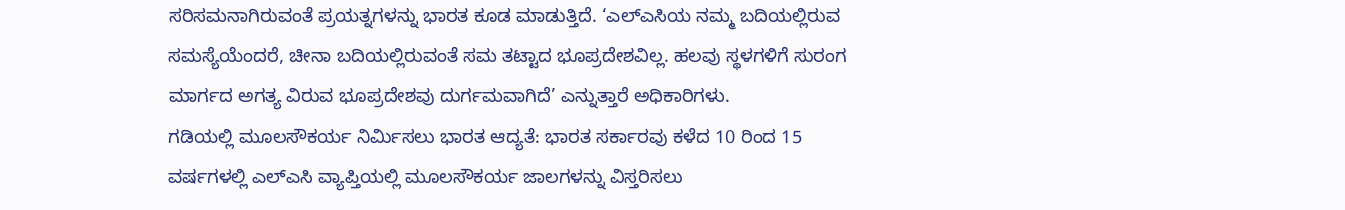ಸರಿಸಮನಾಗಿರುವಂತೆ ಪ್ರಯತ್ನಗಳನ್ನು ಭಾರತ ಕೂಡ ಮಾಡುತ್ತಿದೆ. ‘ಎಲ್ಎಸಿಯ ನಮ್ಮ ಬದಿಯಲ್ಲಿರುವ ಸಮಸ್ಯೆಯೆಂದರೆ, ಚೀನಾ ಬದಿಯಲ್ಲಿರುವಂತೆ ಸಮ ತಟ್ಟಾದ ಭೂಪ್ರದೇಶವಿಲ್ಲ. ಹಲವು ಸ್ಥಳಗಳಿಗೆ ಸುರಂಗ ಮಾರ್ಗದ ಅಗತ್ಯ ವಿರುವ ಭೂಪ್ರದೇಶವು ದುರ್ಗಮವಾಗಿದೆ’ ಎನ್ನುತ್ತಾರೆ ಅಧಿಕಾರಿಗಳು.
ಗಡಿಯಲ್ಲಿ ಮೂಲಸೌಕರ್ಯ ನಿರ್ವಿುಸಲು ಭಾರತ ಆದ್ಯತೆ: ಭಾರತ ಸರ್ಕಾರವು ಕಳೆದ 10 ರಿಂದ 15 ವರ್ಷಗಳಲ್ಲಿ ಎಲ್ಎಸಿ ವ್ಯಾಪ್ತಿಯಲ್ಲಿ ಮೂಲಸೌಕರ್ಯ ಜಾಲಗಳನ್ನು ವಿಸ್ತರಿಸಲು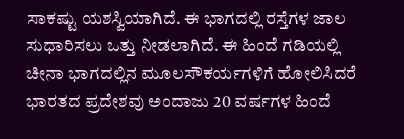ಸಾಕಷ್ಟು ಯಶಸ್ವಿಯಾಗಿದೆ. ಈ ಭಾಗದಲ್ಲಿ ರಸ್ತೆಗಳ ಜಾಲ ಸುಧಾರಿಸಲು ಒತ್ತು ನೀಡಲಾಗಿದೆ. ಈ ಹಿಂದೆ ಗಡಿಯಲ್ಲಿ ಚೀನಾ ಭಾಗದಲ್ಲಿನ ಮೂಲಸೌಕರ್ಯಗಳಿಗೆ ಹೋಲಿಸಿದರೆ ಭಾರತದ ಪ್ರದೇಶವು ಅಂದಾಜು 20 ವರ್ಷಗಳ ಹಿಂದೆ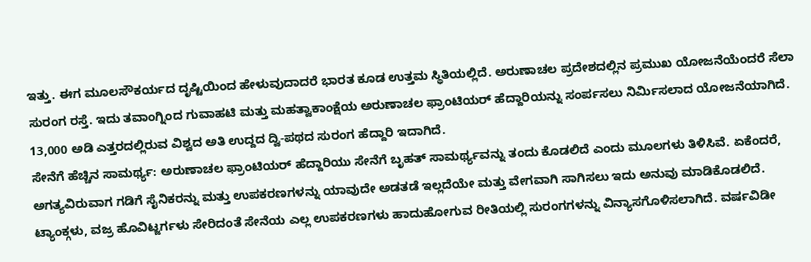ಇತ್ತು. ಈಗ ಮೂಲಸೌಕರ್ಯದ ದೃಷ್ಟಿಯಿಂದ ಹೇಳುವುದಾದರೆ ಭಾರತ ಕೂಡ ಉತ್ತಮ ಸ್ಥಿತಿಯಲ್ಲಿದೆ. ಅರುಣಾಚಲ ಪ್ರದೇಶದಲ್ಲಿನ ಪ್ರಮುಖ ಯೋಜನೆಯೆಂದರೆ ಸೆಲಾ ಸುರಂಗ ರಸ್ತೆ. ಇದು ತವಾಂಗ್ನಿಂದ ಗುವಾಹಟಿ ಮತ್ತು ಮಹತ್ವಾಕಾಂಕ್ಷೆಯ ಅರುಣಾಚಲ ಫ್ರಾಂಟಿಯರ್ ಹೆದ್ದಾರಿಯನ್ನು ಸಂರ್ಪಸಲು ನಿರ್ವಿುಸಲಾದ ಯೋಜನೆಯಾಗಿದೆ. 13,000 ಅಡಿ ಎತ್ತರದಲ್ಲಿರುವ ವಿಶ್ವದ ಅತಿ ಉದ್ದದ ದ್ವಿ-ಪಥದ ಸುರಂಗ ಹೆದ್ದಾರಿ ಇದಾಗಿದೆ.
ಸೇನೆಗೆ ಹೆಚ್ಚಿನ ಸಾಮರ್ಥ್ಯ: ಅರುಣಾಚಲ ಫ್ರಾಂಟಿಯರ್ ಹೆದ್ದಾರಿಯು ಸೇನೆಗೆ ಬೃಹತ್ ಸಾಮರ್ಥ್ಯವನ್ನು ತಂದು ಕೊಡಲಿದೆ ಎಂದು ಮೂಲಗಳು ತಿಳಿಸಿವೆ. ಏಕೆಂದರೆ, ಅಗತ್ಯವಿರುವಾಗ ಗಡಿಗೆ ಸೈನಿಕರನ್ನು ಮತ್ತು ಉಪಕರಣಗಳನ್ನು ಯಾವುದೇ ಅಡತಡೆ ಇಲ್ಲದೆಯೇ ಮತ್ತು ವೇಗವಾಗಿ ಸಾಗಿಸಲು ಇದು ಅನುವು ಮಾಡಿಕೊಡಲಿದೆ. ಟ್ಯಾಂಕ್ಗಳು, ವಜ್ರ ಹೊವಿಟ್ಜರ್ಗಳು ಸೇರಿದಂತೆ ಸೇನೆಯ ಎಲ್ಲ ಉಪಕರಣಗಳು ಹಾದುಹೋಗುವ ರೀತಿಯಲ್ಲಿ ಸುರಂಗಗಳನ್ನು ವಿನ್ಯಾಸಗೊಳಿಸಲಾಗಿದೆ. ವರ್ಷವಿಡೀ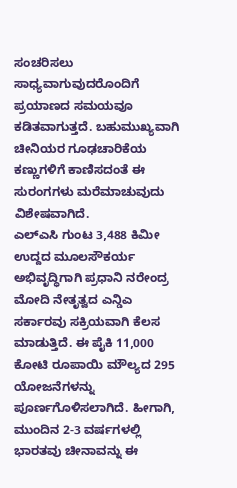ಸಂಚರಿಸಲು ಸಾಧ್ಯವಾಗುವುದರೊಂದಿಗೆ ಪ್ರಯಾಣದ ಸಮಯವೂ ಕಡಿತವಾಗುತ್ತದೆ. ಬಹುಮುಖ್ಯವಾಗಿ ಚೀನಿಯರ ಗೂಢಚಾರಿಕೆಯ ಕಣ್ಣುಗಳಿಗೆ ಕಾಣಿಸದಂತೆ ಈ ಸುರಂಗಗಳು ಮರೆಮಾಚುವುದು ವಿಶೇಷವಾಗಿದೆ.
ಎಲ್ಎಸಿ ಗುಂಟ 3,488 ಕಿಮೀ ಉದ್ದದ ಮೂಲಸೌಕರ್ಯ ಅಭಿವೃದ್ಧಿಗಾಗಿ ಪ್ರಧಾನಿ ನರೇಂದ್ರ ಮೋದಿ ನೇತೃತ್ವದ ಎನ್ಡಿಎ ಸರ್ಕಾರವು ಸಕ್ರಿಯವಾಗಿ ಕೆಲಸ ಮಾಡುತ್ತಿದೆ. ಈ ಪೈಕಿ 11,000 ಕೋಟಿ ರೂಪಾಯಿ ಮೌಲ್ಯದ 295 ಯೋಜನೆಗಳನ್ನು ಪೂರ್ಣಗೊಳಿಸಲಾಗಿದೆ. ಹೀಗಾಗಿ, ಮುಂದಿನ 2-3 ವರ್ಷಗಳಲ್ಲಿ ಭಾರತವು ಚೀನಾವನ್ನು ಈ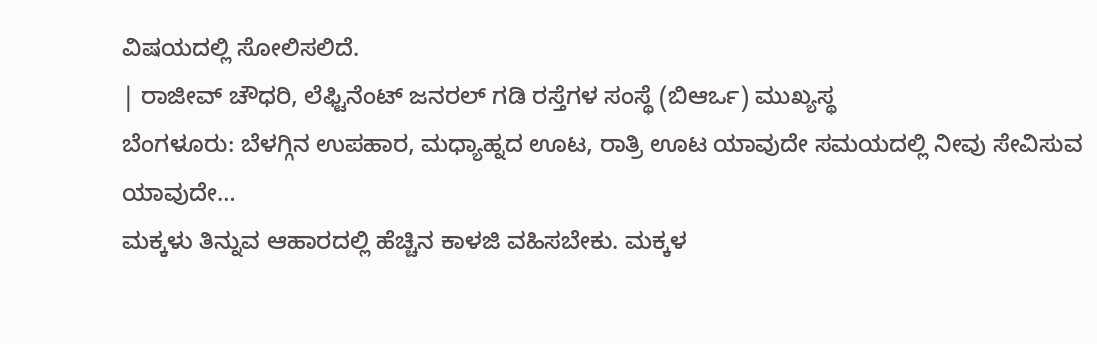ವಿಷಯದಲ್ಲಿ ಸೋಲಿಸಲಿದೆ.
| ರಾಜೀವ್ ಚೌಧರಿ, ಲೆಫ್ಟಿನೆಂಟ್ ಜನರಲ್ ಗಡಿ ರಸ್ತೆಗಳ ಸಂಸ್ಥೆ (ಬಿಆರ್ಒ) ಮುಖ್ಯಸ್ಥ
ಬೆಂಗಳೂರು: ಬೆಳಗ್ಗಿನ ಉಪಹಾರ, ಮಧ್ಯಾಹ್ನದ ಊಟ, ರಾತ್ರಿ ಊಟ ಯಾವುದೇ ಸಮಯದಲ್ಲಿ ನೀವು ಸೇವಿಸುವ ಯಾವುದೇ…
ಮಕ್ಕಳು ತಿನ್ನುವ ಆಹಾರದಲ್ಲಿ ಹೆಚ್ಚಿನ ಕಾಳಜಿ ವಹಿಸಬೇಕು. ಮಕ್ಕಳ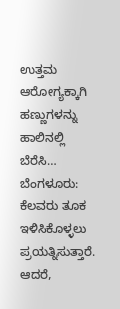ಉತ್ತಮ ಆರೋಗ್ಯಕ್ಕಾಗಿ ಹಣ್ಣುಗಳನ್ನು ಹಾಲಿನಲ್ಲಿ ಬೆರೆಸಿ…
ಬೆಂಗಳೂರು: ಕೆಲವರು ತೂಕ ಇಳಿಸಿಕೊಳ್ಳಲು ಪ್ರಯತ್ನಿಸುತ್ತಾರೆ. ಆದರೆ,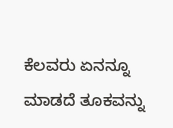ಕೆಲವರು ಏನನ್ನೂ ಮಾಡದೆ ತೂಕವನ್ನು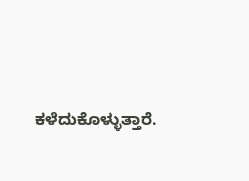ಕಳೆದುಕೊಳ್ಳುತ್ತಾರೆ.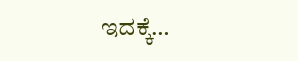ಇದಕ್ಕೆ…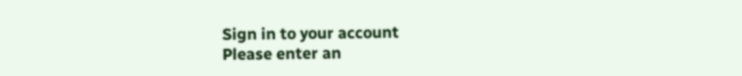Sign in to your account
Please enter an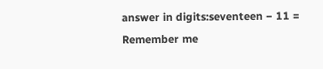answer in digits:seventeen − 11 =
Remember me